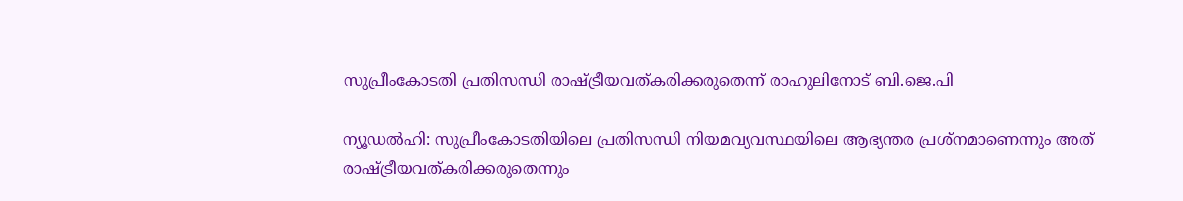സുപ്രീംകോടതി പ്രതിസന്ധി രാഷ്ട്രീയവത്കരിക്കരുതെന്ന് രാഹുലിനോട് ബി.ജെ.പി

ന്യൂഡല്‍ഹി: സുപ്രീംകോടതിയിലെ പ്രതിസന്ധി നിയമവ്യവസ്ഥയിലെ ആഭ്യന്തര പ്രശ്നമാണെന്നും അത് രാഷ്ട്രീയവത്കരിക്കരുതെന്നും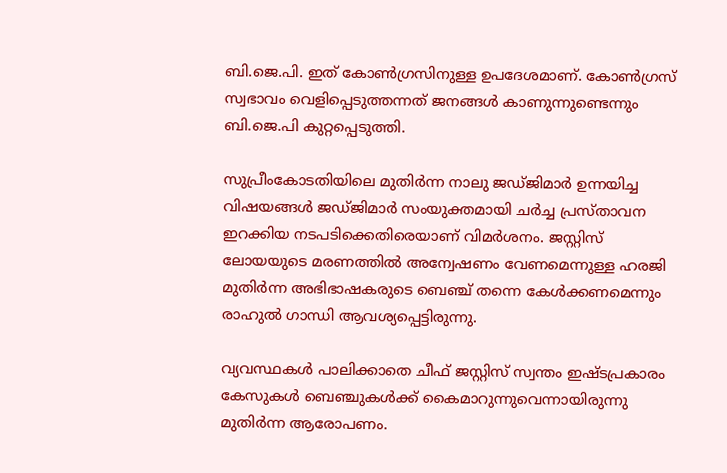ബി.ജെ.പി. ഇത് കോണ്‍ഗ്രസിനുള്ള ഉപദേശമാണ്. കോണ്‍ഗ്രസ് സ്വഭാവം വെളിപ്പെടുത്തന്നത് ജനങ്ങള്‍ കാണുന്നുണ്ടെന്നും ബി.ജെ.പി കുറ്റപ്പെടുത്തി.

സുപ്രീംകോടതിയിലെ മുതിര്‍ന്ന നാലു ജഡ്ജിമാര്‍ ഉന്നയിച്ച വിഷയങ്ങള്‍ ജഡ്ജിമാര്‍ സംയുക്തമായി ചര്‍ച്ച പ്രസ്താവന ഇറക്കിയ നടപടിക്കെതിരെയാണ് വിമര്‍ശനം. ജസ്റ്റിസ് ലോയയുടെ മരണത്തില്‍ അന്വേഷണം വേണമെന്നുള്ള ഹരജി മുതിര്‍ന്ന അഭിഭാഷകരുടെ ബെഞ്ച് തന്നെ കേള്‍ക്കണമെന്നും രാഹുല്‍ ഗാന്ധി ആവശ്യപ്പെട്ടിരുന്നു.

വ്യവസ്ഥകള്‍ പാലിക്കാതെ ചീഫ് ജസ്റ്റിസ് സ്വന്തം ഇഷ്ടപ്രകാരം കേസുകള്‍ ബെഞ്ചുകള്‍ക്ക് കൈമാറുന്നുവെന്നായിരുന്നു മുതിര്‍ന്ന ആരോപണം.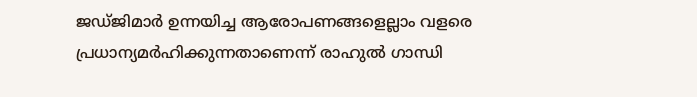ജഡ്ജിമാര്‍ ഉന്നയിച്ച ആരോപണങ്ങളെല്ലാം വളരെ പ്രധാന്യമര്‍ഹിക്കുന്നതാണെന്ന് രാഹുല്‍ ഗാന്ധി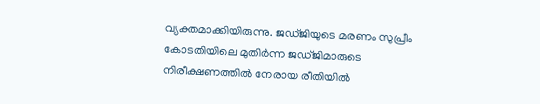വ്യക്തമാക്കിയിരുന്നു. ജഡ്ജിയുടെ മരണം സുപ്രീം കോടതിയിലെ മുതിര്‍ന്ന ജഡ്ജിമാരുടെ നിരീക്ഷണത്തില്‍ നേരായ രീതിയില്‍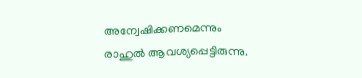അന്വേഷിക്കണമെന്നും രാഹുല്‍ ആവശ്യപ്പെട്ടിരുന്നു.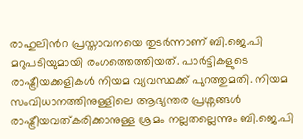രാഹുലിന്‍റ പ്രസ്താവനയെ തുടര്‍ന്നാണ് ബി.ജെ.പി മറുപടിയുമായി രംഗത്തെത്തിയത്. പാര്‍ട്ടികളുടെ രാഷ്ട്രീയക്കളികള്‍ നിയമ വ്യവസ്ഥക്ക് പുറത്തുമതി. നിയമ സംവിധാനത്തിനുള്ളിലെ ആഭ്യന്തര പ്രശ്നങ്ങള്‍ രാഷ്ട്രീയവത്കരിക്കാനുള്ള ശ്രമം നല്ലതല്ലെന്നും ബി.ജെ.പി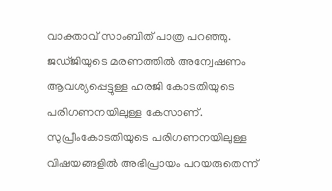വാക്താവ് സാംബിത് പാത്ര പറഞ്ഞു. ജഡ്ജിയുടെ മരണത്തില്‍ അന്വേഷണം ആവശ്യപ്പെട്ടുള്ള ഹരജി കോടതിയുടെ പരിഗണനയിലുള്ള കേസാണ്. സുപ്രീംകോടതിയുടെ പരിഗണനയിലുള്ള വിഷയങ്ങളില്‍ അഭിപ്രായം പറയരുതെന്ന്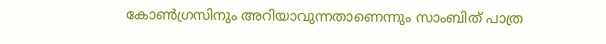കോണ്‍ഗ്രസിനും അറിയാവുന്നതാണെന്നും സാംബിത് പാത്ര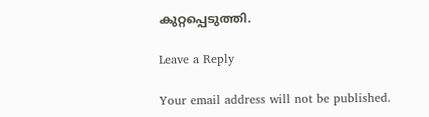കുറ്റപ്പെടുത്തി.

Leave a Reply

Your email address will not be published.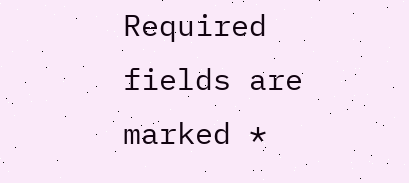Required fields are marked *